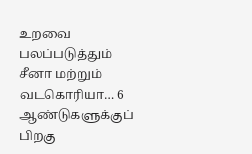உறவை பலப்படுத்தும் சீனா மற்றும் வடகொரியா… 6 ஆண்டுகளுக்குப் பிறகு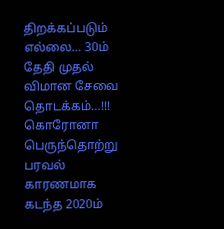திறக்கப்படும் எல்லை… 30ம் தேதி முதல் விமான சேவை தொடக்கம்…!!!
கொரோனா பெருந்தொற்று பரவல் காரணமாக கடந்த 2020ம்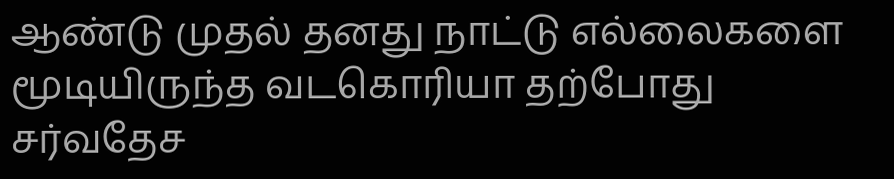ஆண்டு முதல் தனது நாட்டு எல்லைகளை மூடியிருந்த வடகொரியா தற்போது சர்வதேச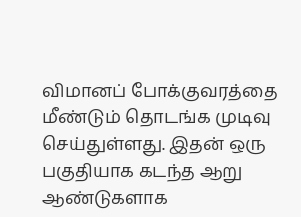விமானப் போக்குவரத்தை மீண்டும் தொடங்க முடிவு செய்துள்ளது. இதன் ஒரு பகுதியாக கடந்த ஆறு ஆண்டுகளாக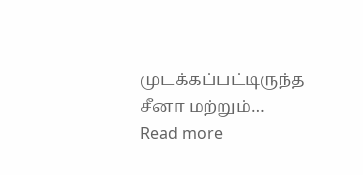முடக்கப்பட்டிருந்த சீனா மற்றும்…
Read more